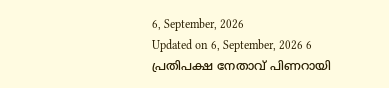6, September, 2026
Updated on 6, September, 2026 6
പ്രതിപക്ഷ നേതാവ് പിണറായി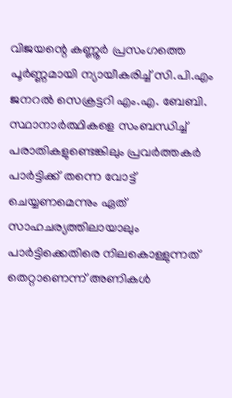വിജയന്റെ കണ്ണൂർ പ്രസംഗത്തെ പൂർണ്ണമായി ന്യായീകരിച്ച് സി.പി.എം ജനറൽ സെക്രട്ടറി എം.എ. ബേബി. സ്ഥാനാർത്ഥികളെ സംബന്ധിച്ച് പരാതികളുണ്ടെങ്കിലും പ്രവർത്തകർ പാർട്ടിക്ക് തന്നെ വോട്ട് ചെയ്യണമെന്നും ഏത് സാഹചര്യത്തിലായാലും പാർട്ടിക്കെതിരെ നിലകൊള്ളുന്നത് തെറ്റാണെന്ന് അണികൾ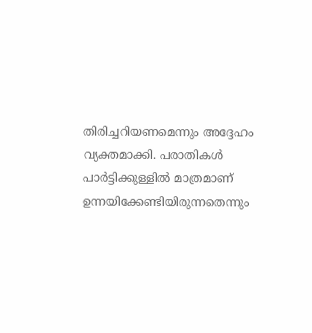തിരിച്ചറിയണമെന്നും അദ്ദേഹം വ്യക്തമാക്കി. പരാതികൾ പാർട്ടിക്കുള്ളിൽ മാത്രമാണ് ഉന്നയിക്കേണ്ടിയിരുന്നതെന്നും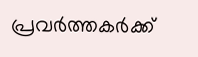പ്രവർത്തകർക്ക്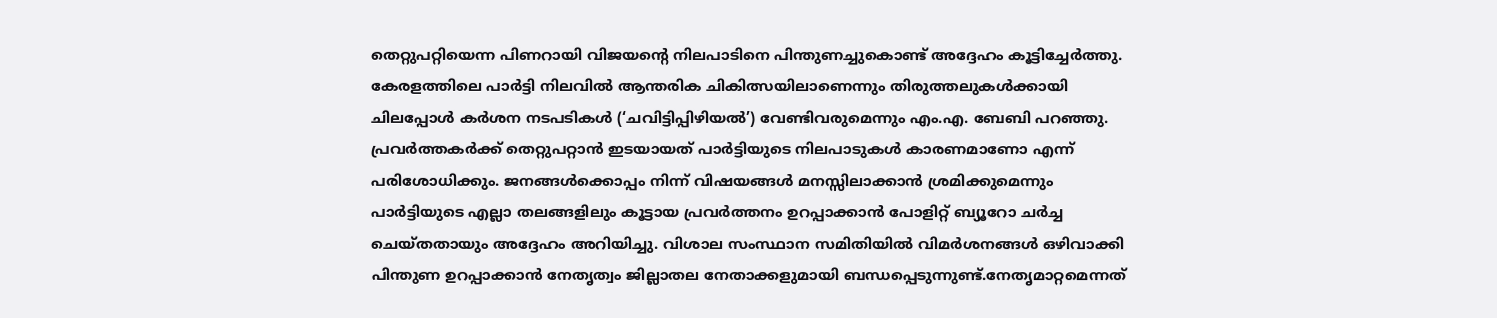തെറ്റുപറ്റിയെന്ന പിണറായി വിജയന്റെ നിലപാടിനെ പിന്തുണച്ചുകൊണ്ട് അദ്ദേഹം കൂട്ടിച്ചേർത്തു.
കേരളത്തിലെ പാർട്ടി നിലവിൽ ആന്തരിക ചികിത്സയിലാണെന്നും തിരുത്തലുകൾക്കായി ചിലപ്പോൾ കർശന നടപടികൾ (‘ചവിട്ടിപ്പിഴിയൽ’) വേണ്ടിവരുമെന്നും എം.എ. ബേബി പറഞ്ഞു. പ്രവർത്തകർക്ക് തെറ്റുപറ്റാൻ ഇടയായത് പാർട്ടിയുടെ നിലപാടുകൾ കാരണമാണോ എന്ന് പരിശോധിക്കും. ജനങ്ങൾക്കൊപ്പം നിന്ന് വിഷയങ്ങൾ മനസ്സിലാക്കാൻ ശ്രമിക്കുമെന്നും പാർട്ടിയുടെ എല്ലാ തലങ്ങളിലും കൂട്ടായ പ്രവർത്തനം ഉറപ്പാക്കാൻ പോളിറ്റ് ബ്യൂറോ ചർച്ച ചെയ്തതായും അദ്ദേഹം അറിയിച്ചു. വിശാല സംസ്ഥാന സമിതിയിൽ വിമർശനങ്ങൾ ഒഴിവാക്കി പിന്തുണ ഉറപ്പാക്കാൻ നേതൃത്വം ജില്ലാതല നേതാക്കളുമായി ബന്ധപ്പെടുന്നുണ്ട്.നേതൃമാറ്റമെന്നത്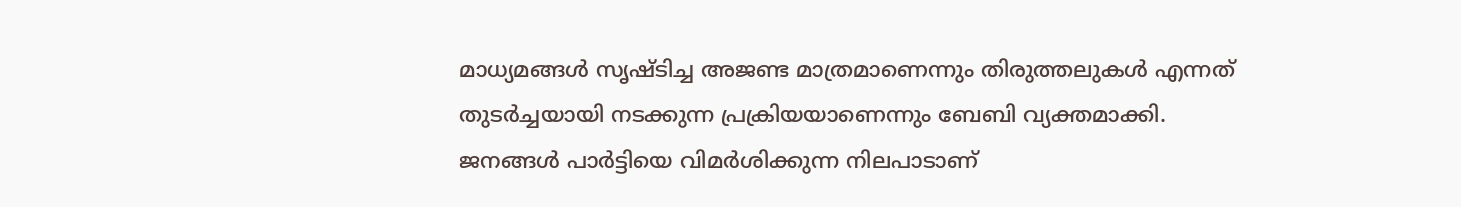മാധ്യമങ്ങൾ സൃഷ്ടിച്ച അജണ്ട മാത്രമാണെന്നും തിരുത്തലുകൾ എന്നത് തുടർച്ചയായി നടക്കുന്ന പ്രക്രിയയാണെന്നും ബേബി വ്യക്തമാക്കി. ജനങ്ങൾ പാർട്ടിയെ വിമർശിക്കുന്ന നിലപാടാണ്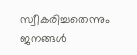സ്വീകരിച്ചതെന്നും ജനങ്ങൾ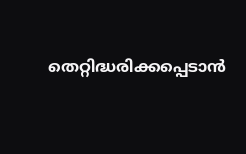തെറ്റിദ്ധരിക്കപ്പെടാൻ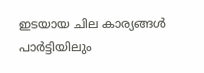ഇടയായ ചില കാര്യങ്ങൾ പാർട്ടിയിലും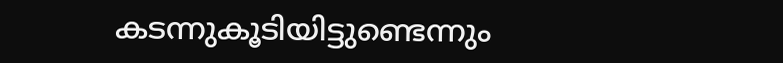കടന്നുകൂടിയിട്ടുണ്ടെന്നും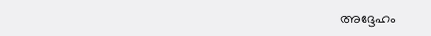അദ്ദേഹം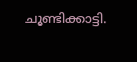ചൂണ്ടിക്കാട്ടി.